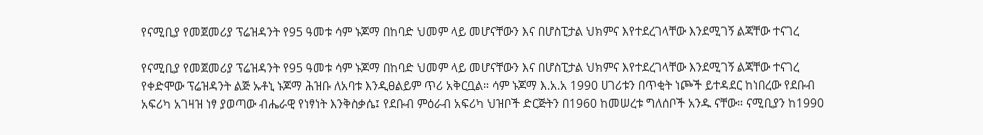የናሚቢያ የመጀመሪያ ፕሬዝዳንት የ95 ዓመቱ ሳም ኑጆማ በከባድ ህመም ላይ መሆናቸውን እና በሆስፒታል ህክምና እየተደረገላቸው እንደሚገኝ ልጃቸው ተናገረ

የናሚቢያ የመጀመሪያ ፕሬዝዳንት የ95 ዓመቱ ሳም ኑጆማ በከባድ ህመም ላይ መሆናቸውን እና በሆስፒታል ህክምና እየተደረገላቸው እንደሚገኝ ልጃቸው ተናገረ የቀድሞው ፕሬዝዳንት ልጅ ኡቶኒ ኑጆማ ሕዝቡ ለአባቱ እንዲፀልይም ጥሪ አቅርቧል። ሳም ኑጆማ እ.አ.አ 1990 ሀገሪቱን በጥቂት ነጮች ይተዳደር ከነበረው የደቡብ አፍሪካ አገዛዝ ነፃ ያወጣው ብሔራዊ የነፃነት እንቅስቃሴ፤ የደቡብ ምዕራብ አፍሪካ ህዝቦች ድርጅትን በ1960 ከመሠረቱ ግለሰቦች አንዱ ናቸው። ናሚቢያን ከ1990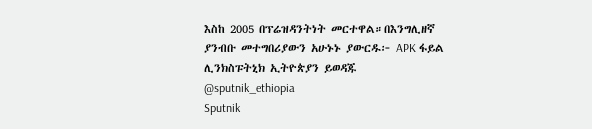እስከ 2005 በፕሬዝዳንትነት መርተዋል።በእንግሊዘኛ ያንብቡ መተግበሪያውን አሁኑኑ ያውርዱ፦ APK ፋይል ሊንክስፑትኒክ ኢትዮጵያን ይወዳጁ @sputnik_ethiopia
Sputnik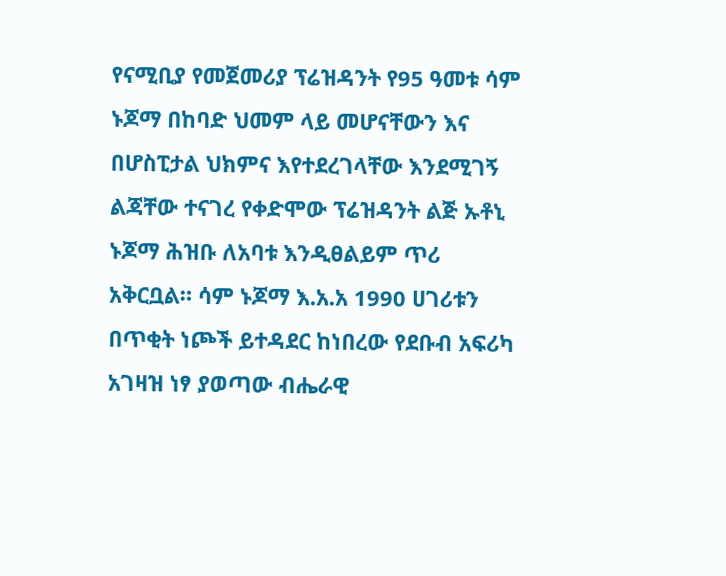የናሚቢያ የመጀመሪያ ፕሬዝዳንት የ95 ዓመቱ ሳም ኑጆማ በከባድ ህመም ላይ መሆናቸውን እና በሆስፒታል ህክምና እየተደረገላቸው እንደሚገኝ ልጃቸው ተናገረ የቀድሞው ፕሬዝዳንት ልጅ ኡቶኒ ኑጆማ ሕዝቡ ለአባቱ እንዲፀልይም ጥሪ አቅርቧል። ሳም ኑጆማ እ.አ.አ 1990 ሀገሪቱን በጥቂት ነጮች ይተዳደር ከነበረው የደቡብ አፍሪካ አገዛዝ ነፃ ያወጣው ብሔራዊ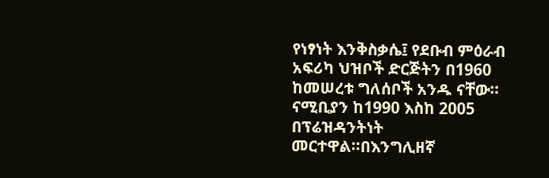የነፃነት እንቅስቃሴ፤ የደቡብ ምዕራብ አፍሪካ ህዝቦች ድርጅትን በ1960 ከመሠረቱ ግለሰቦች አንዱ ናቸው። ናሚቢያን ከ1990 እስከ 2005 በፕሬዝዳንትነት መርተዋል።በእንግሊዘኛ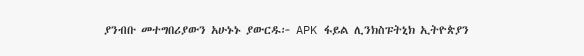ያንብቡ መተግበሪያውን አሁኑኑ ያውርዱ፦ APK ፋይል ሊንክስፑትኒክ ኢትዮጵያን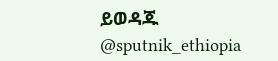ይወዳጁ @sputnik_ethiopia